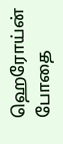ஹெரோய்ன் போதை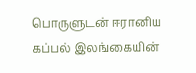பொருளுடன் ஈரானிய கப்பல் இலங்கையின்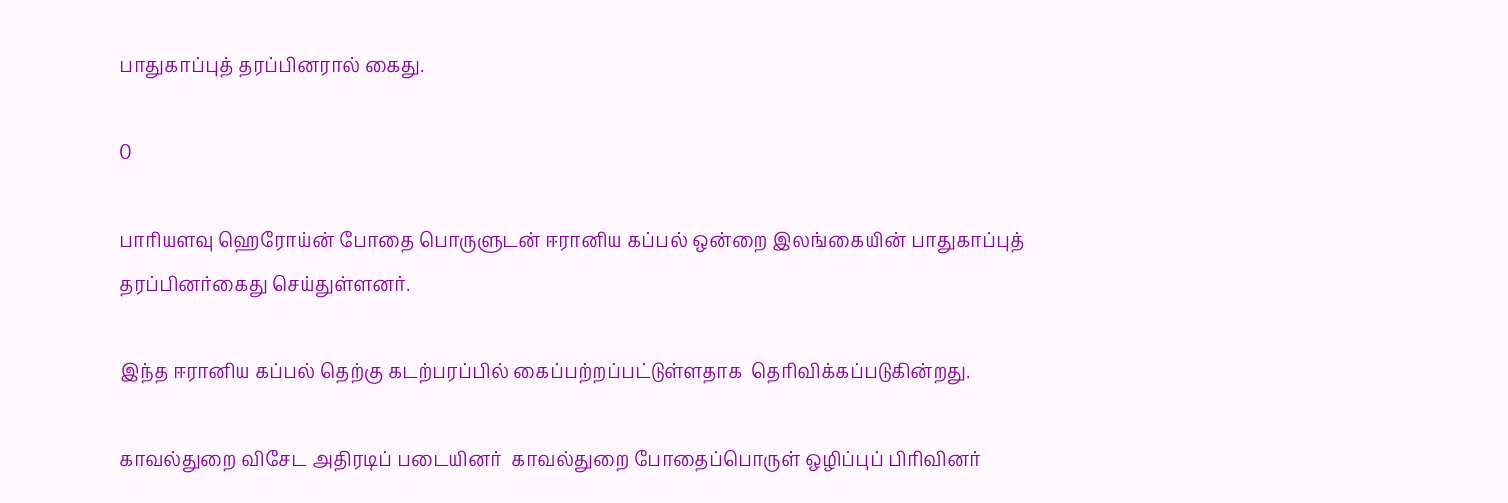பாதுகாப்புத் தரப்பினரால் கைது.

0

பாரியளவு ஹெரோய்ன் போதை பொருளுடன் ஈரானிய கப்பல் ஒன்றை இலங்கையின் பாதுகாப்புத் தரப்பினர்கைது செய்துள்ளனர்.

இந்த ஈரானிய கப்பல் தெற்கு கடற்பரப்பில் கைப்பற்றப்பட்டுள்ளதாக  தெரிவிக்கப்படுகின்றது.

காவல்துறை விசேட அதிரடிப் படையினர்  காவல்துறை போதைப்பொருள் ஒழிப்புப் பிரிவினர்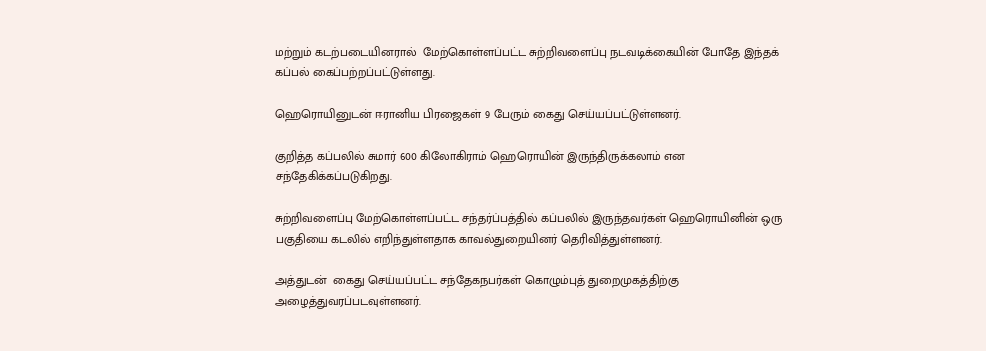மற்றும் கடற்படையினரால்  மேற்கொள்ளப்பட்ட சுற்றிவளைப்பு நடவடிக்கையின் போதே இந்தக் கப்பல் கைப்பற்றப்பட்டுள்ளது.

ஹெரொயினுடன் ஈரானிய பிரஜைகள் 9 பேரும் கைது செய்யப்பட்டுள்ளனர்.

குறித்த கப்பலில் சுமார் 600 கிலோகிராம் ஹெரொயின் இருந்திருக்கலாம் என சந்தேகிக்கப்படுகிறது.

சுற்றிவளைப்பு மேற்கொள்ளப்பட்ட சந்தர்ப்பத்தில் கப்பலில் இருந்தவர்கள் ஹெரொயினின் ஒரு பகுதியை கடலில் எறிந்துள்ளதாக காவல்துறையினர் தெரிவித்துள்ளனர்.

அத்துடன்  கைது செய்யப்பட்ட சந்தேகநபர்கள் கொழும்புத் துறைமுகத்திற்கு அழைத்துவரப்படவுள்ளனர்.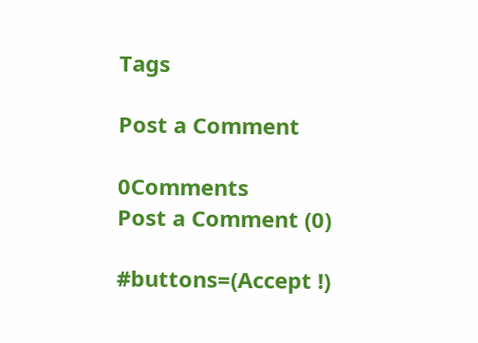Tags

Post a Comment

0Comments
Post a Comment (0)

#buttons=(Accept !)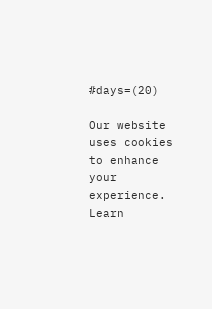#days=(20)

Our website uses cookies to enhance your experience. Learn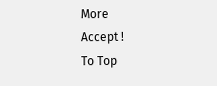More
Accept !
To Top